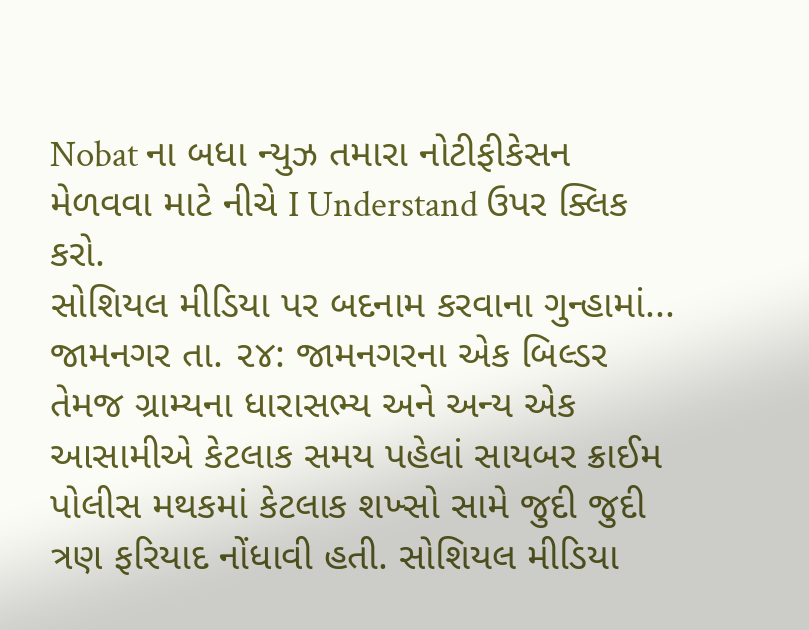Nobat ના બધા ન્યુઝ તમારા નોટીફીકેસન મેળવવા માટે નીચે I Understand ઉપર ક્લિક કરો.
સોશિયલ મીડિયા પર બદનામ કરવાના ગુન્હામાં...
જામનગર તા. ૨૪: જામનગરના એક બિલ્ડર તેમજ ગ્રામ્યના ધારાસભ્ય અને અન્ય એક આસામીએ કેટલાક સમય પહેલાં સાયબર ક્રાઈમ પોલીસ મથકમાં કેટલાક શખ્સો સામે જુદી જુદી ત્રણ ફરિયાદ નોંધાવી હતી. સોશિયલ મીડિયા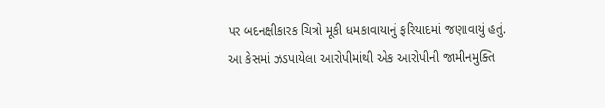પર બદનક્ષીકારક ચિત્રો મૂકી ધમકાવાયાનું ફરિયાદમાં જણાવાયું હતું. આ કેસમાં ઝડપાયેલા આરોપીમાંથી એક આરોપીની જામીનમુક્તિ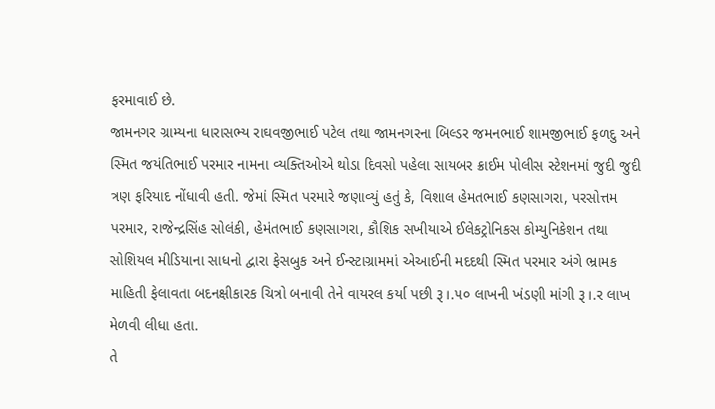ફરમાવાઈ છે.
જામનગર ગ્રામ્યના ધારાસભ્ય રાઘવજીભાઈ પટેલ તથા જામનગરના બિલ્ડર જમનભાઈ શામજીભાઈ ફળદુ અને સ્મિત જયંતિભાઈ પરમાર નામના વ્યક્તિઓએ થોડા દિવસો પહેલા સાયબર ક્રાઈમ પોલીસ સ્ટેશનમાં જુદી જુદી ત્રણ ફરિયાદ નોંધાવી હતી. જેમાં સ્મિત પરમારે જણાવ્યું હતું કે, વિશાલ હેમતભાઈ કણસાગરા, પરસોત્તમ પરમાર, રાજેન્દ્રસિંહ સોલંકી, હેમંતભાઈ કણસાગરા, કૌશિક સખીયાએ ઈલેકટ્રોનિકસ કોમ્યુનિકેશન તથા સોશિયલ મીડિયાના સાધનો દ્વારા ફેસબુક અને ઈન્સ્ટાગ્રામમાં એઆઈની મદદથી સ્મિત પરમાર અંગે ભ્રામક માહિતી ફેલાવતા બદનક્ષીકારક ચિત્રો બનાવી તેને વાયરલ કર્યા પછી રૂ।.૫૦ લાખની ખંડણી માંગી રૂ।.ર લાખ મેળવી લીધા હતા.
તે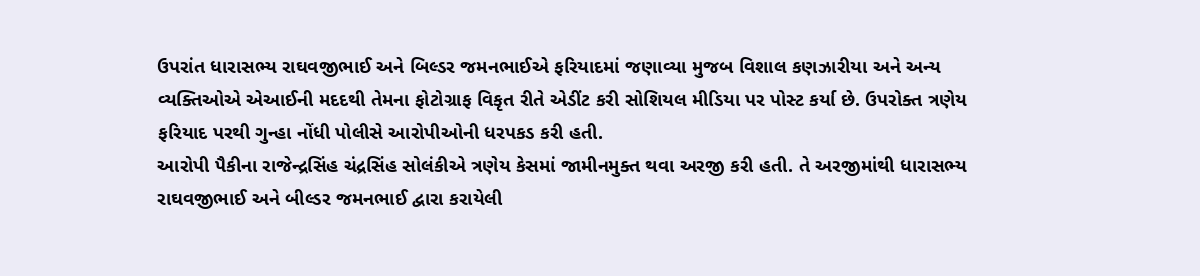ઉપરાંત ધારાસભ્ય રાઘવજીભાઈ અને બિલ્ડર જમનભાઈએ ફરિયાદમાં જણાવ્યા મુજબ વિશાલ કણઝારીયા અને અન્ય વ્યક્તિઓએ એઆઈની મદદથી તેમના ફોટોગ્રાફ વિકૃત રીતે એડીંટ કરી સોશિયલ મીડિયા પર પોસ્ટ કર્યા છે. ઉપરોક્ત ત્રણેય ફરિયાદ પરથી ગુન્હા નોંધી પોલીસે આરોપીઓની ધરપકડ કરી હતી.
આરોપી પૈકીના રાજેન્દ્રસિંહ ચંદ્રસિંહ સોલંકીએ ત્રણેય કેસમાં જામીનમુક્ત થવા અરજી કરી હતી. તે અરજીમાંથી ધારાસભ્ય રાઘવજીભાઈ અને બીલ્ડર જમનભાઈ દ્વારા કરાયેલી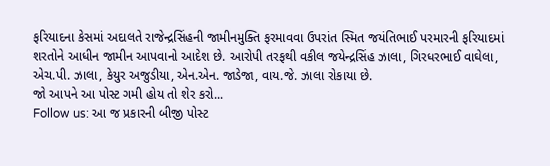ફરિયાદના કેસમાં અદાલતે રાજેન્દ્રસિંહની જામીનમુક્તિ ફરમાવવા ઉપરાંત સ્મિત જયંતિભાઈ પરમારની ફરિયાદમાં શરતોને આધીન જામીન આપવાનો આદેશ છે. આરોપી તરફથી વકીલ જયેન્દ્રસિંહ ઝાલા, ગિરધરભાઈ વાઘેલા, એચ.પી. ઝાલા, કેયુર અજુડીયા, એન.એન. જાડેજા, વાય.જે. ઝાલા રોકાયા છે.
જો આપને આ પોસ્ટ ગમી હોય તો શેર કરો...
Follow us: આ જ પ્રકારની બીજી પોસ્ટ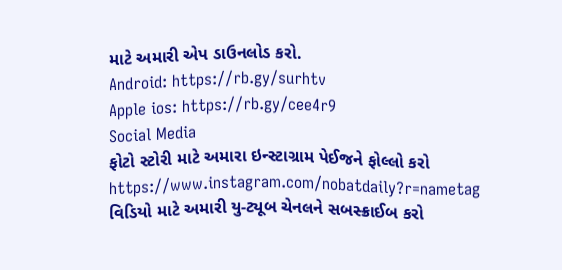માટે અમારી એપ ડાઉનલોડ કરો.
Android: https://rb.gy/surhtv
Apple ios: https://rb.gy/cee4r9
Social Media
ફોટો સ્ટોરી માટે અમારા ઇન્સ્ટાગ્રામ પેઈજને ફોલ્લો કરો
https://www.instagram.com/nobatdaily?r=nametag
વિડિયો માટે અમારી યુ-ટ્યૂબ ચેનલને સબસ્ક્રાઈબ કરો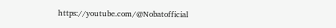https://youtube.com/@Nobatofficial